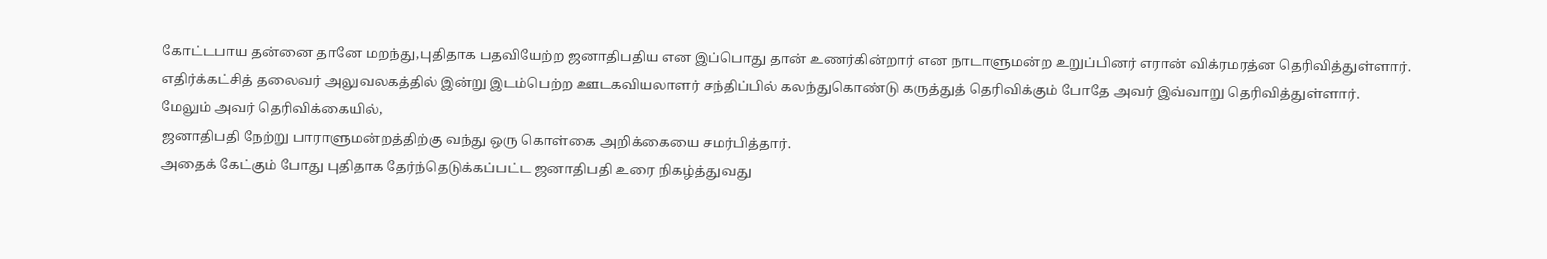கோட்டபாய தன்னை தானே மறந்து,புதிதாக பதவியேற்ற ஜனாதிபதிய என இப்பொது தான் உணர்கின்றார் என நாடாளுமன்ற உறுப்பினர் எரான் விக்ரமரத்ன தெரிவித்துள்ளார்.
எதிர்க்கட்சித் தலைவர் அலுவலகத்தில் இன்று இடம்பெற்ற ஊடகவியலாளர் சந்திப்பில் கலந்துகொண்டு கருத்துத் தெரிவிக்கும் போதே அவர் இவ்வாறு தெரிவித்துள்ளார்.
மேலும் அவர் தெரிவிக்கையில்,
ஜனாதிபதி நேற்று பாராளுமன்றத்திற்கு வந்து ஒரு கொள்கை அறிக்கையை சமர்பித்தார்.
அதைக் கேட்கும் போது புதிதாக தேர்ந்தெடுக்கப்பட்ட ஜனாதிபதி உரை நிகழ்த்துவது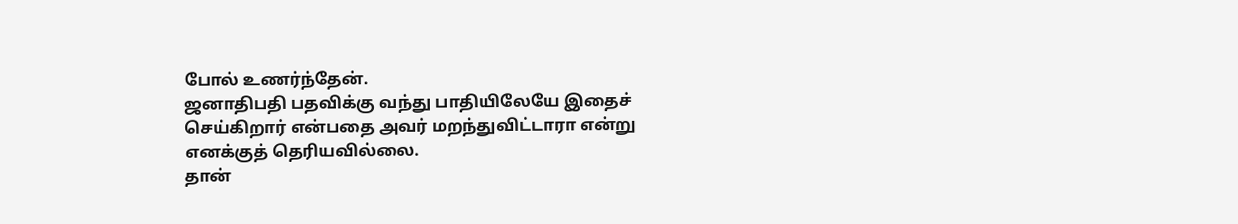போல் உணர்ந்தேன்.
ஜனாதிபதி பதவிக்கு வந்து பாதியிலேயே இதைச் செய்கிறார் என்பதை அவர் மறந்துவிட்டாரா என்று எனக்குத் தெரியவில்லை.
தான்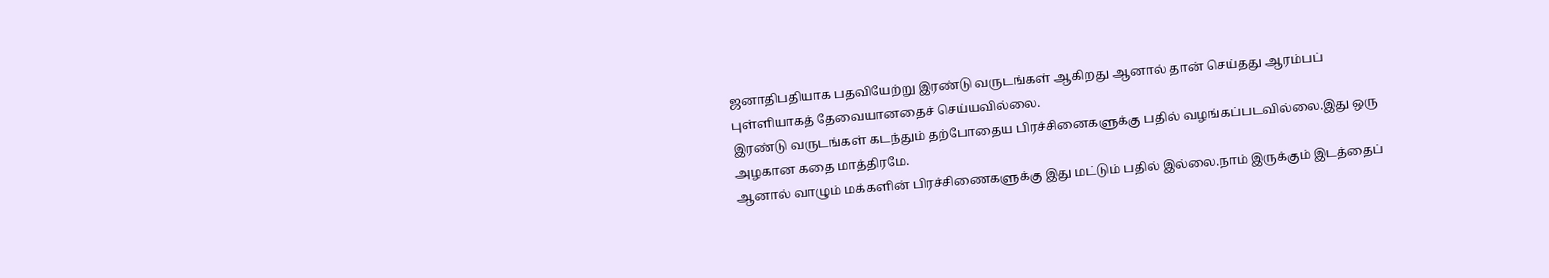ஜனாதிபதியாக பதவியேற்று இரண்டு வருடங்கள் ஆகிறது ஆனால் தான் செய்தது ஆரம்பப் புள்ளியாகத் தேவையானதைச் செய்யவில்லை.
இரண்டு வருடங்கள் கடந்தும் தற்போதைய பிரச்சினைகளுக்கு பதில் வழங்கப்படவில்லை.இது ஒரு அழகான கதை மாத்திரமே.
ஆனால் வாழும் மக்களின் பிரச்சிணைகளுக்கு இது மட்டும் பதில் இல்லை.நாம் இருக்கும் இடத்தைப்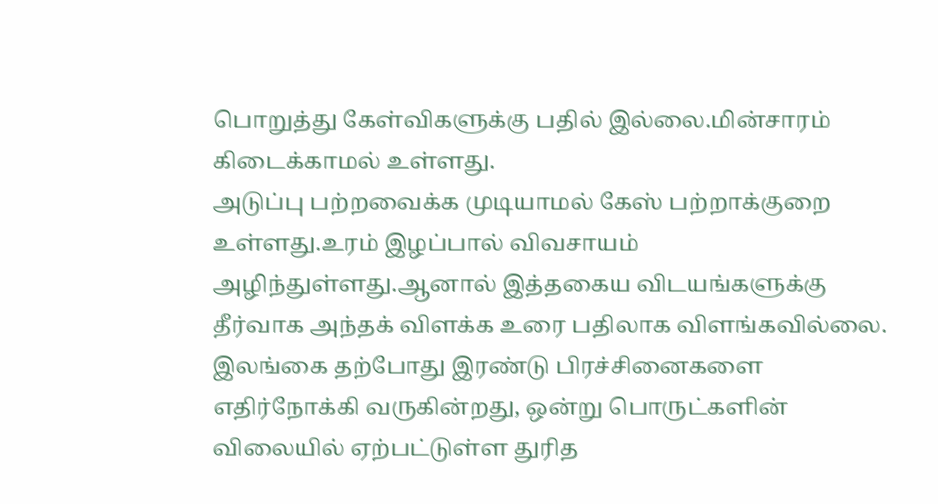பொறுத்து கேள்விகளுக்கு பதில் இல்லை.மின்சாரம் கிடைக்காமல் உள்ளது.
அடுப்பு பற்றவைக்க முடியாமல் கேஸ் பற்றாக்குறை உள்ளது.உரம் இழப்பால் விவசாயம் அழிந்துள்ளது.ஆனால் இத்தகைய விடயங்களுக்கு தீர்வாக அந்தக் விளக்க உரை பதிலாக விளங்கவில்லை.
இலங்கை தற்போது இரண்டு பிரச்சினைகளை எதிர்நோக்கி வருகின்றது, ஒன்று பொருட்களின் விலையில் ஏற்பட்டுள்ள துரித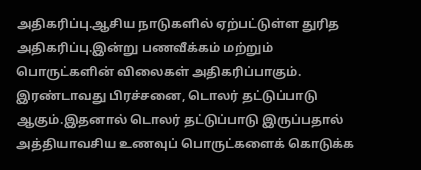அதிகரிப்பு.ஆசிய நாடுகளில் ஏற்பட்டுள்ள துரித அதிகரிப்பு.இன்று பணவீக்கம் மற்றும் பொருட்களின் விலைகள் அதிகரிப்பாகும்.
இரண்டாவது பிரச்சனை, டொலர் தட்டுப்பாடு ஆகும்.இதனால் டொலர் தட்டுப்பாடு இருப்பதால் அத்தியாவசிய உணவுப் பொருட்களைக் கொடுக்க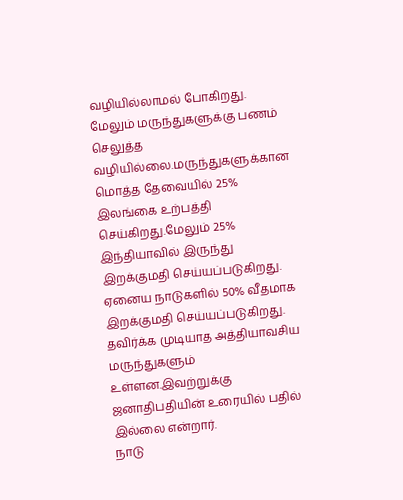வழியில்லாமல் போகிறது.
மேலும் மருந்துகளுக்கு பணம் செலுத்த வழியில்லை.மருந்துகளுக்கான மொத்த தேவையில் 25% இலங்கை உற்பத்தி செய்கிறது.மேலும் 25% இந்தியாவில் இருந்து இறக்குமதி செய்யப்படுகிறது.
ஏனைய நாடுகளில் 50% வீதமாக இறக்குமதி செய்யப்படுகிறது. தவிர்க்க முடியாத அத்தியாவசிய மருந்துகளும் உள்ளன.இவற்றுக்கு ஜனாதிபதியின் உரையில் பதில் இல்லை என்றார்.
நாடு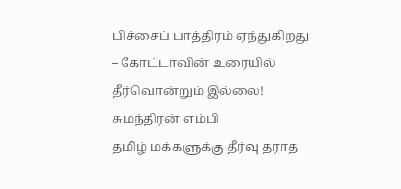பிச்சைப் பாத்திரம் ஏந்துகிறது – கோட்டாவின் உரையில் தீர்வொன்றும் இல்லை! சுமந்திரன் எம்பி
தமிழ் மக்களுக்கு தீர்வு தராத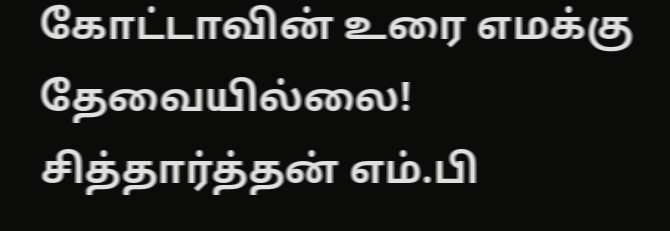கோட்டாவின் உரை எமக்கு தேவையில்லை! சித்தார்த்தன் எம்.பி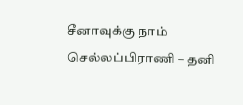சீனாவுக்கு நாம் செல்லப்பிராணி – தனி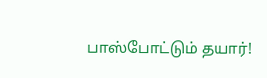பாஸ்போட்டும் தயார்!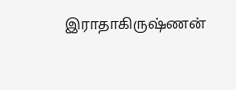இராதாகிருஷ்ணன்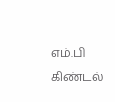எம்.பி கிண்டல்